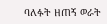ባለፉት ዘጠኝ ወራት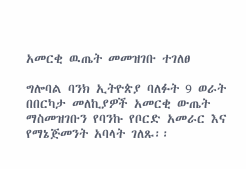አመርቂ ዉጤት መመዝገቡ ተገለፀ

ግሎባል ባንክ ኢትዮጵያ ባለፉት 9 ወራት በበርካታ መለኪያዎች አመርቂ ውጤት ማስመዝገቡን የባንኩ የቦርድ አመራር እና የማኔጅመንት አባላት ገለጹ፡፡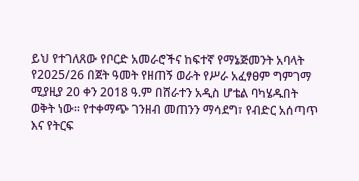ይህ የተገለጸው የቦርድ አመራሮችና ከፍተኛ የማኔጅመንት አባላት የ2025/26 በጀት ዓመት የዘጠኝ ወራት የሥራ አፈፃፀም ግምገማ ሚያዚያ 20 ቀን 2018 ዓ.ም በሸራተን አዲስ ሆቴል ባካሄዱበት ወቅት ነው፡፡ የተቀማጭ ገንዘብ መጠንን ማሳደግ፣ የብድር አሰጣጥ እና የትርፍ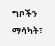ግቦችን ማሳካት፣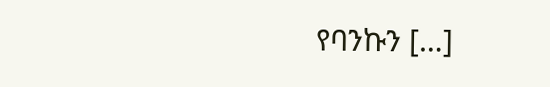የባንኩን […]